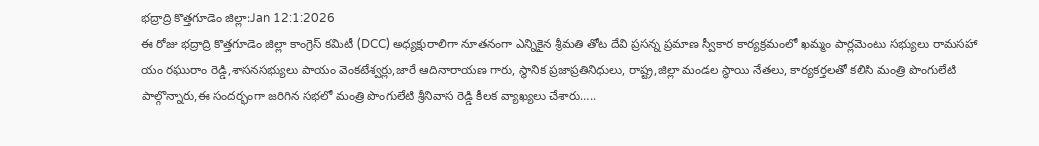భద్రాద్రి కొత్తగూడెం జిల్లా:Jan 12:1:2026
ఈ రోజు భద్రాద్రి కొత్తగూడెం జిల్లా కాంగ్రెస్ కమిటీ (DCC) అధ్యక్షురాలిగా నూతనంగా ఎన్నికైన శ్రీమతి తోట దేవి ప్రసన్న ప్రమాణ స్వీకార కార్యక్రమంలో ఖమ్మం పార్లమెంటు సభ్యులు రామసహా యం రఘురాం రెడ్డి,శాసనసభ్యులు పాయం వెంకటేశ్వర్లు,జారే ఆదినారాయణ గారు, స్థానిక ప్రజాప్రతినిధులు, రాష్ట్ర,జిల్లా మండల స్థాయి నేతలు, కార్యకర్తలతో కలిసి మంత్రి పొంగులేటి పాల్గొన్నారు,ఈ సందర్భంగా జరిగిన సభలో మంత్రి పొంగులేటి శ్రీనివాస రెడ్డి కీలక వ్యాఖ్యలు చేశారు…..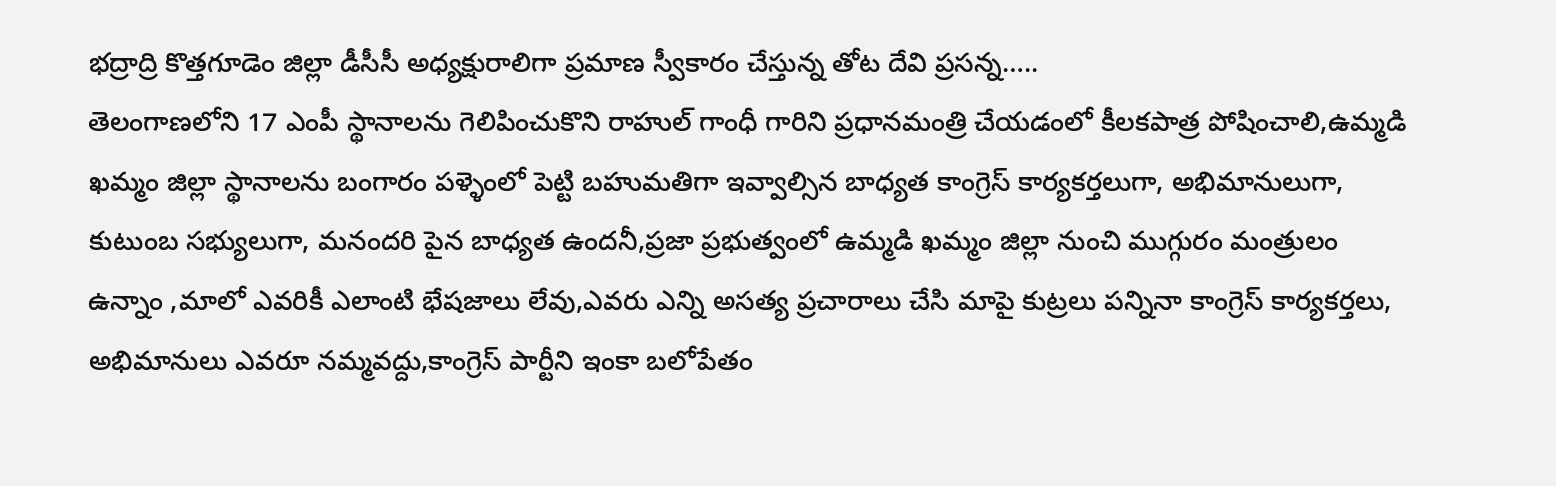భద్రాద్రి కొత్తగూడెం జిల్లా డీసీసీ అధ్యక్షురాలిగా ప్రమాణ స్వీకారం చేస్తున్న తోట దేవి ప్రసన్న…..
తెలంగాణలోని 17 ఎంపీ స్థానాలను గెలిపించుకొని రాహుల్ గాంధీ గారిని ప్రధానమంత్రి చేయడంలో కీలకపాత్ర పోషించాలి,ఉమ్మడి ఖమ్మం జిల్లా స్థానాలను బంగారం పళ్ళెంలో పెట్టి బహుమతిగా ఇవ్వాల్సిన బాధ్యత కాంగ్రెస్ కార్యకర్తలుగా, అభిమానులుగా, కుటుంబ సభ్యులుగా, మనందరి పైన బాధ్యత ఉందనీ,ప్రజా ప్రభుత్వంలో ఉమ్మడి ఖమ్మం జిల్లా నుంచి ముగ్గురం మంత్రులం ఉన్నాం ,మాలో ఎవరికీ ఎలాంటి భేషజాలు లేవు,ఎవరు ఎన్ని అసత్య ప్రచారాలు చేసి మాపై కుట్రలు పన్నినా కాంగ్రెస్ కార్యకర్తలు, అభిమానులు ఎవరూ నమ్మవద్దు,కాంగ్రెస్ పార్టీని ఇంకా బలోపేతం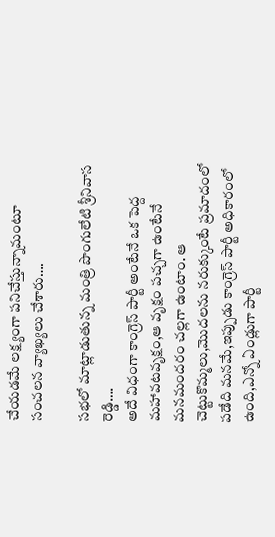చేయడమే లక్ష్యంగా పనిచేస్తున్నామంటూ సంచలన వ్యాఖ్యలు చేశారు….

సభలో మాట్లాడుతున్న మంత్రి పొంగులేటి శ్రీనివాస రెడ్డి….
అదే విధంగా కాంగ్రెస్ పార్టీ అంటేనే ఒక పెద్ద మహావటవృక్షం,ఆ వృక్షం పచ్చగా ఉంటేనే మనమందరం చల్లగా ఉంటాం. ఆ చెట్టుకొమ్మలు,మొదలను నరుక్కుంటే ప్రమాదంలో పడేది మనమే,ఇప్పుడు కాంగ్రెస్ పార్టీ అధికారంలో ఉంది,ఎన్నో ఏండ్లుగా పార్టీ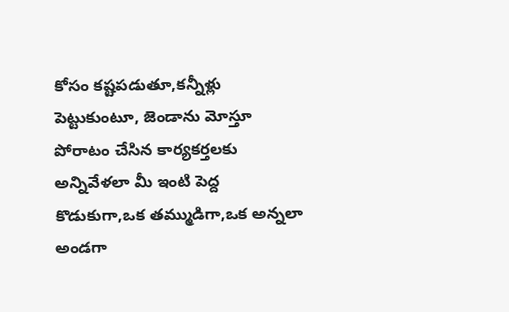కోసం కష్టపడుతూ,కన్నీళ్లు పెట్టుకుంటూ, జెండాను మోస్తూ పోరాటం చేసిన కార్యకర్తలకు అన్నివేళలా మీ ఇంటి పెద్ద కొడుకుగా,ఒక తమ్ముడిగా,ఒక అన్నలా అండగా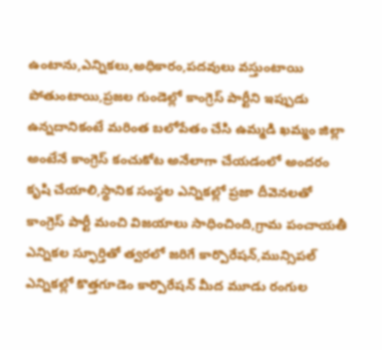ఉంటాను,ఎన్నికలు,అధికారం,పదవులు వస్తుంటాయి పోతుంటాయి,ప్రజల గుండెల్లో కాంగ్రెస్ పార్టీని ఇప్పుడు ఉన్నదానికంటే మరింత బలోపేతం చేసి ఉమ్మడి ఖమ్మం జిల్లా అంటేనే కాంగ్రెస్ కంచుకోట అనేలాగా చేయడంలో అందరం కృషి చేయాలి,స్థానిక సంస్థల ఎన్నికల్లో ప్రజా దీవెనలతో కాంగ్రెస్ పార్టీ మంచి విజయాలు సాధించింది,గ్రామ పంచాయతీ ఎన్నికల స్ఫూర్తితో త్వరలో జరిగే కార్పొరేషన్,మున్సిపల్ ఎన్నికల్లో కొత్తగూడెం కార్పొరేషన్ మీద మూడు రంగుల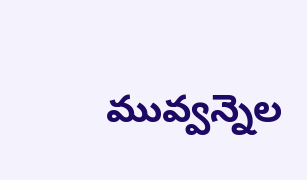మువ్వన్నెల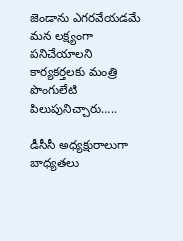జెండాను ఎగరవేయడమే మన లక్ష్యంగా పనిచేయాలని కార్యకర్తలకు మంత్రి పొంగులేటి పిలుపునిచ్చారు…..

డీసీసీ అధ్యక్షురాలుగా బాధ్యతలు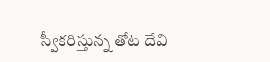స్వీకరిస్తున్న తోట దేవి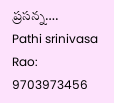ప్రసన్న….
Pathi srinivasa Rao: 9703973456